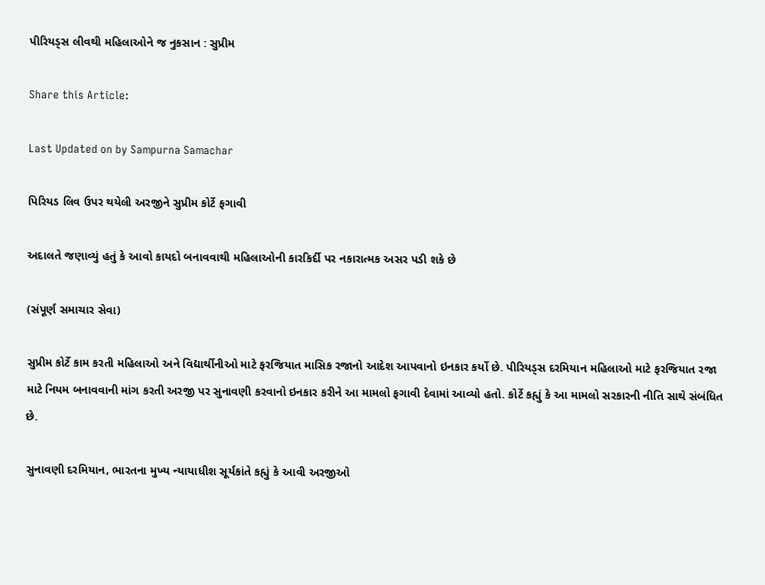પીરિયડ્સ લીવથી મહિલાઓને જ નુકસાન : સુપ્રીમ

Share this Article:

Last Updated on by Sampurna Samachar

પિરિયડ લિવ ઉપર થયેલી અરજીને સુપ્રીમ કોર્ટે ફગાવી

અદાલતે જણાવ્યું હતું કે આવો કાયદો બનાવવાથી મહિલાઓની કારકિર્દી પર નકારાત્મક અસર પડી શકે છે

(સંપૂર્ણ સમાચાર સેવા)

સુપ્રીમ કોર્ટે કામ કરતી મહિલાઓ અને વિદ્યાર્થીનીઓ માટે ફરજિયાત માસિક રજાનો આદેશ આપવાનો ઇનકાર કર્યો છે. પીરિયડ્સ દરમિયાન મહિલાઓ માટે ફરજિયાત રજા માટે નિયમ બનાવવાની માંગ કરતી અરજી પર સુનાવણી કરવાનો ઇનકાર કરીને આ મામલો ફગાવી દેવામાં આવ્યો હતો. કોર્ટે કહ્યું કે આ મામલો સરકારની નીતિ સાથે સંબંધિત છે.

સુનાવણી દરમિયાન, ભારતના મુખ્ય ન્યાયાધીશ સૂર્યકાંતે કહ્યું કે આવી અરજીઓ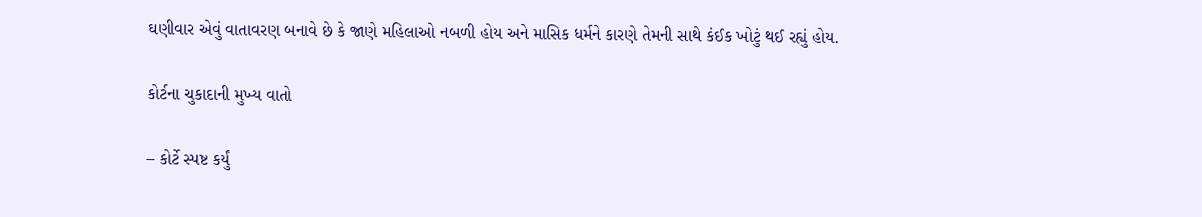ઘણીવાર એવું વાતાવરણ બનાવે છે કે જાણે મહિલાઓ નબળી હોય અને માસિક ધર્મને કારણે તેમની સાથે કંઈક ખોટું થઈ રહ્યું હોય.

કોર્ટના ચુકાદાની મુખ્ય વાતો

– કોર્ટે સ્પષ્ટ કર્યું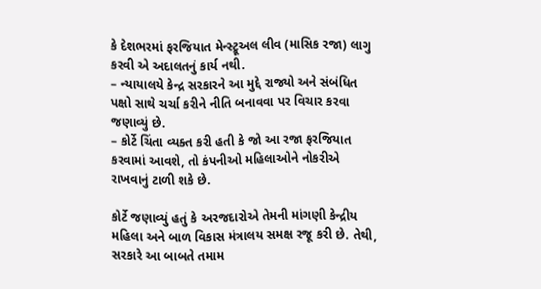કે દેશભરમાં ફરજિયાત મેન્સ્ટ્રૂઅલ લીવ (માસિક રજા) લાગુ કરવી એ અદાલતનું કાર્ય નથી.
– ન્યાયાલયે કેન્દ્ર સરકારને આ મુદ્દે રાજ્યો અને સંબંધિત પક્ષો સાથે ચર્ચા કરીને નીતિ બનાવવા પર વિચાર કરવા જણાવ્યું છે.
– કોર્ટે ચિંતા વ્યક્ત કરી હતી કે જો આ રજા ફરજિયાત કરવામાં આવશે, તો કંપનીઓ મહિલાઓને નોકરીએ રાખવાનું ટાળી શકે છે.

કોર્ટે જણાવ્યું હતું કે અરજદારોએ તેમની માંગણી કેન્દ્રીય મહિલા અને બાળ વિકાસ મંત્રાલય સમક્ષ રજૂ કરી છે. તેથી, સરકારે આ બાબતે તમામ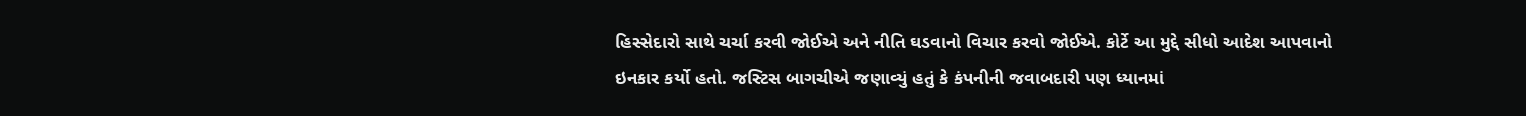હિસ્સેદારો સાથે ચર્ચા કરવી જોઈએ અને નીતિ ઘડવાનો વિચાર કરવો જોઈએ. કોર્ટે આ મુદ્દે સીધો આદેશ આપવાનો ઇનકાર કર્યો હતો. જસ્ટિસ બાગચીએ જણાવ્યું હતું કે કંપનીની જવાબદારી પણ ધ્યાનમાં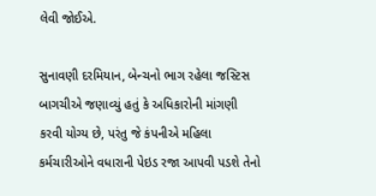લેવી જોઈએ.

સુનાવણી દરમિયાન, બેન્ચનો ભાગ રહેલા જસ્ટિસ બાગચીએ જણાવ્યું હતું કે અધિકારોની માંગણી કરવી યોગ્ય છે, પરંતુ જે કંપનીએ મહિલા કર્મચારીઓને વધારાની પેઇડ રજા આપવી પડશે તેનો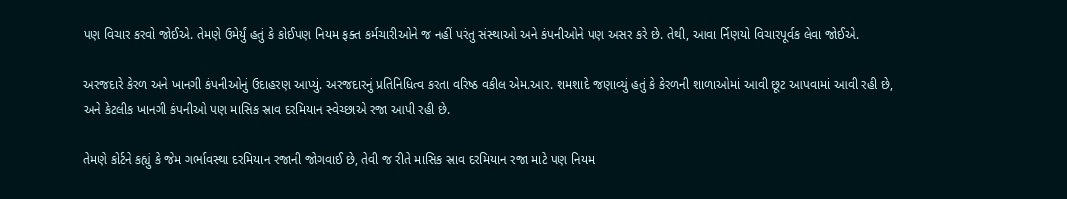પણ વિચાર કરવો જોઈએ. તેમણે ઉમેર્યું હતું કે કોઈપણ નિયમ ફક્ત કર્મચારીઓને જ નહીં પરંતુ સંસ્થાઓ અને કંપનીઓને પણ અસર કરે છે. તેથી, આવા ર્નિણયો વિચારપૂર્વક લેવા જોઈએ.

અરજદારે કેરળ અને ખાનગી કંપનીઓનું ઉદાહરણ આપ્યું. અરજદારનું પ્રતિનિધિત્વ કરતા વરિષ્ઠ વકીલ એમ.આર. શમશાદે જણાવ્યું હતું કે કેરળની શાળાઓમાં આવી છૂટ આપવામાં આવી રહી છે, અને કેટલીક ખાનગી કંપનીઓ પણ માસિક સ્રાવ દરમિયાન સ્વેચ્છાએ રજા આપી રહી છે.

તેમણે કોર્ટને કહ્યું કે જેમ ગર્ભાવસ્થા દરમિયાન રજાની જોગવાઈ છે, તેવી જ રીતે માસિક સ્રાવ દરમિયાન રજા માટે પણ નિયમ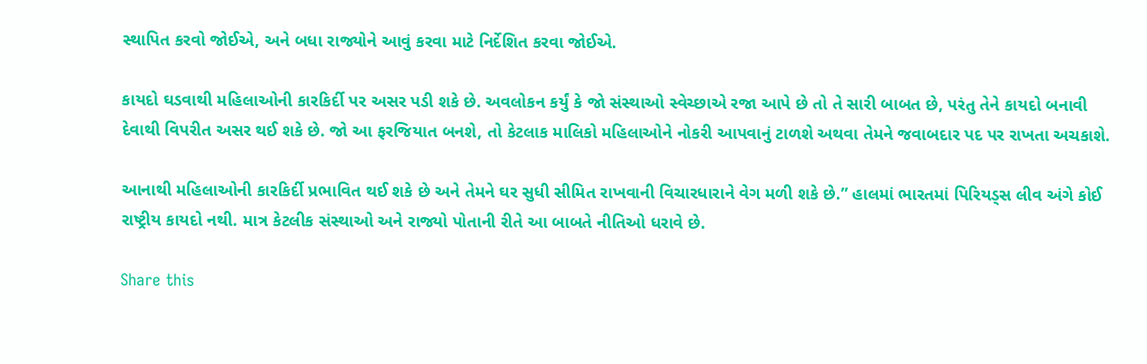સ્થાપિત કરવો જોઈએ, અને બધા રાજ્યોને આવું કરવા માટે નિર્દેશિત કરવા જોઈએ.

કાયદો ઘડવાથી મહિલાઓની કારકિર્દી પર અસર પડી શકે છે. અવલોકન કર્યું કે જો સંસ્થાઓ સ્વેચ્છાએ રજા આપે છે તો તે સારી બાબત છે, પરંતુ તેને કાયદો બનાવી દેવાથી વિપરીત અસર થઈ શકે છે. જો આ ફરજિયાત બનશે, તો કેટલાક માલિકો મહિલાઓને નોકરી આપવાનું ટાળશે અથવા તેમને જવાબદાર પદ પર રાખતા અચકાશે.

આનાથી મહિલાઓની કારકિર્દી પ્રભાવિત થઈ શકે છે અને તેમને ઘર સુધી સીમિત રાખવાની વિચારધારાને વેગ મળી શકે છે.” હાલમાં ભારતમાં પિરિયડ્સ લીવ અંગે કોઈ રાષ્ટ્રીય કાયદો નથી. માત્ર કેટલીક સંસ્થાઓ અને રાજ્યો પોતાની રીતે આ બાબતે નીતિઓ ધરાવે છે.

Share this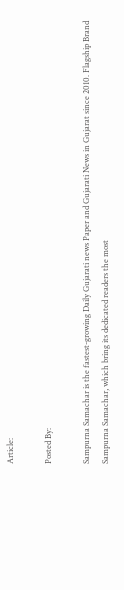Article:

Posted By:

Sampurna Samachar is the fastest-growing Daily Gujarati news Paper and Gujarati News in Gujarat since 2010. Flagship Brand Sampurna Samachar, which bring its dedicated readers the most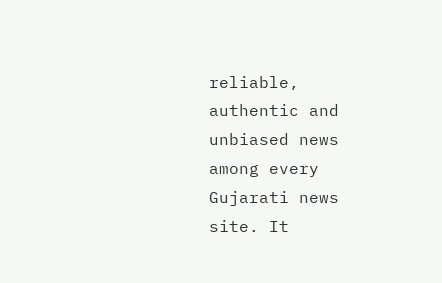reliable, authentic and unbiased news among every Gujarati news site. It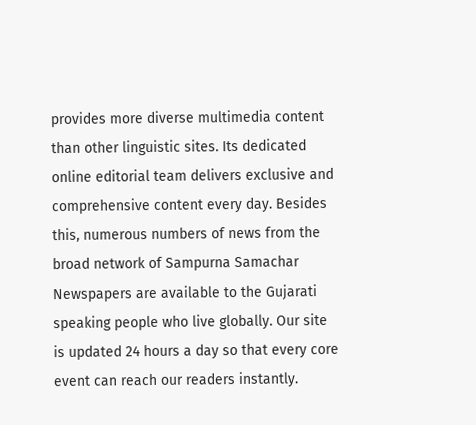provides more diverse multimedia content than other linguistic sites. Its dedicated online editorial team delivers exclusive and comprehensive content every day. Besides this, numerous numbers of news from the broad network of Sampurna Samachar Newspapers are available to the Gujarati speaking people who live globally. Our site is updated 24 hours a day so that every core event can reach our readers instantly.